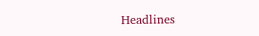Headlines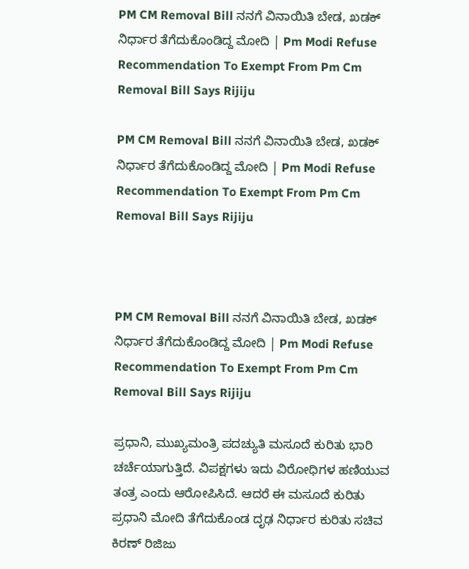PM CM Removal Bill ನನಗೆ ವಿನಾಯಿತಿ ಬೇಡ, ಖಡಕ್ ನಿರ್ಧಾರ ತೆಗೆದುಕೊಂಡಿದ್ದ ಮೋದಿ | Pm Modi Refuse Recommendation To Exempt From Pm Cm Removal Bill Says Rijiju

PM CM Removal Bill ನನಗೆ ವಿನಾಯಿತಿ ಬೇಡ, ಖಡಕ್ ನಿರ್ಧಾರ ತೆಗೆದುಕೊಂಡಿದ್ದ ಮೋದಿ | Pm Modi Refuse Recommendation To Exempt From Pm Cm Removal Bill Says Rijiju



PM CM Removal Bill ನನಗೆ ವಿನಾಯಿತಿ ಬೇಡ, ಖಡಕ್ ನಿರ್ಧಾರ ತೆಗೆದುಕೊಂಡಿದ್ದ ಮೋದಿ | Pm Modi Refuse Recommendation To Exempt From Pm Cm Removal Bill Says Rijiju

ಪ್ರಧಾನಿ, ಮುಖ್ಯಮಂತ್ರಿ ಪದಚ್ಯುತಿ ಮಸೂದೆ ಕುರಿತು ಭಾರಿ ಚರ್ಚೆಯಾಗುತ್ತಿದೆ. ವಿಪಕ್ಷಗಳು ಇದು ವಿರೋಧಿಗಳ ಹಣಿಯುವ ತಂತ್ರ ಎಂದು ಆರೋಪಿಸಿದೆ. ಆದರೆ ಈ ಮಸೂದೆ ಕುರಿತು ಪ್ರಧಾನಿ ಮೋದಿ ತೆಗೆದುಕೊಂಡ ದೃಢ ನಿರ್ಧಾರ ಕುರಿತು ಸಚಿವ ಕಿರಣ್ ರಿಜಿಜು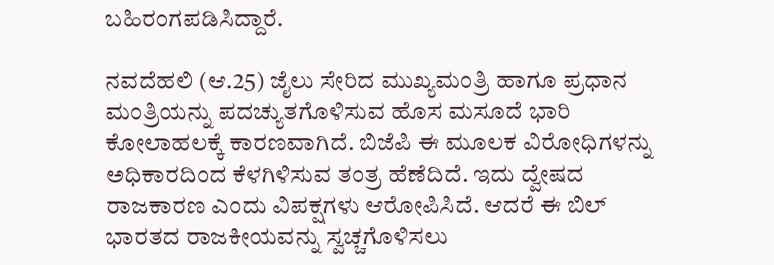ಬಹಿರಂಗಪಡಿಸಿದ್ದಾರೆ.

ನವದೆಹಲಿ (ಆ.25) ಜೈಲು ಸೇರಿದ ಮುಖ್ಯಮಂತ್ರಿ ಹಾಗೂ ಪ್ರಧಾನ ಮಂತ್ರಿಯನ್ನು ಪದಚ್ಯುತಗೊಳಿಸುವ ಹೊಸ ಮಸೂದೆ ಭಾರಿ ಕೋಲಾಹಲಕ್ಕೆ ಕಾರಣವಾಗಿದೆ. ಬಿಜೆಪಿ ಈ ಮೂಲಕ ವಿರೋಧಿಗಳನ್ನು ಅಧಿಕಾರದಿಂದ ಕೆಳಗಿಳಿಸುವ ತಂತ್ರ ಹೆಣೆದಿದೆ. ಇದು ದ್ವೇಷದ ರಾಜಕಾರಣ ಎಂದು ವಿಪಕ್ಷಗಳು ಆರೋಪಿಸಿದೆ. ಆದರೆ ಈ ಬಿಲ್ ಭಾರತದ ರಾಜಕೀಯವನ್ನು ಸ್ವಚ್ಚಗೊಳಿಸಲು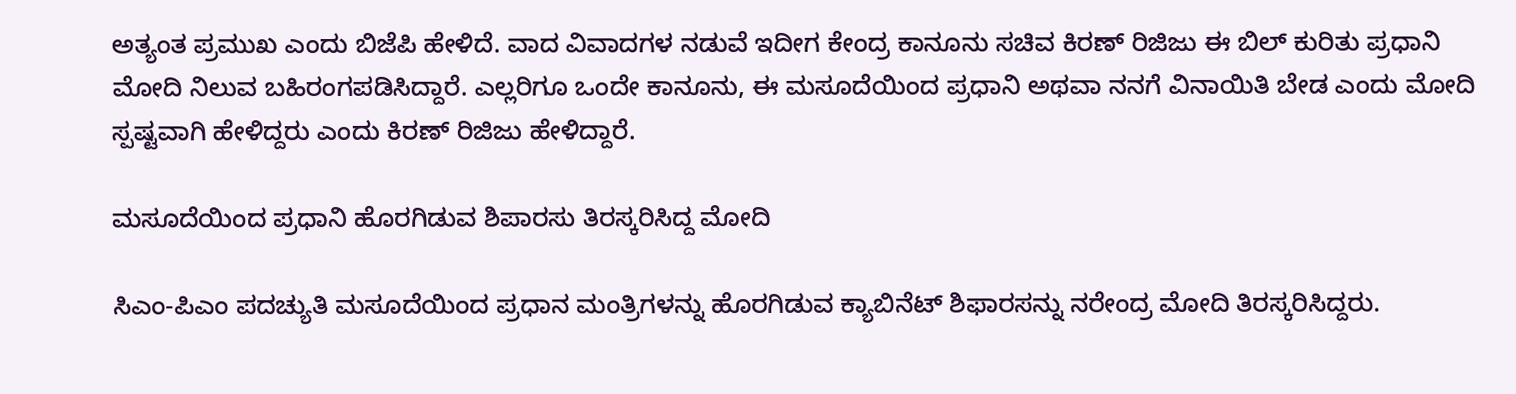ಅತ್ಯಂತ ಪ್ರಮುಖ ಎಂದು ಬಿಜೆಪಿ ಹೇಳಿದೆ. ವಾದ ವಿವಾದಗಳ ನಡುವೆ ಇದೀಗ ಕೇಂದ್ರ ಕಾನೂನು ಸಚಿವ ಕಿರಣ್ ರಿಜಿಜು ಈ ಬಿಲ್ ಕುರಿತು ಪ್ರಧಾನಿ ಮೋದಿ ನಿಲುವ ಬಹಿರಂಗಪಡಿಸಿದ್ದಾರೆ. ಎಲ್ಲರಿಗೂ ಒಂದೇ ಕಾನೂನು, ಈ ಮಸೂದೆಯಿಂದ ಪ್ರಧಾನಿ ಅಥವಾ ನನಗೆ ವಿನಾಯಿತಿ ಬೇಡ ಎಂದು ಮೋದಿ ಸ್ಪಷ್ಟವಾಗಿ ಹೇಳಿದ್ದರು ಎಂದು ಕಿರಣ್ ರಿಜಿಜು ಹೇಳಿದ್ದಾರೆ.

ಮಸೂದೆಯಿಂದ ಪ್ರಧಾನಿ ಹೊರಗಿಡುವ ಶಿಪಾರಸು ತಿರಸ್ಕರಿಸಿದ್ದ ಮೋದಿ

ಸಿಎಂ-ಪಿಎಂ ಪದಚ್ಯುತಿ ಮಸೂದೆಯಿಂದ ಪ್ರಧಾನ ಮಂತ್ರಿಗಳನ್ನು ಹೊರಗಿಡುವ ಕ್ಯಾಬಿನೆಟ್ ಶಿಫಾರಸನ್ನು ನರೇಂದ್ರ ಮೋದಿ ತಿರಸ್ಕರಿಸಿದ್ದರು.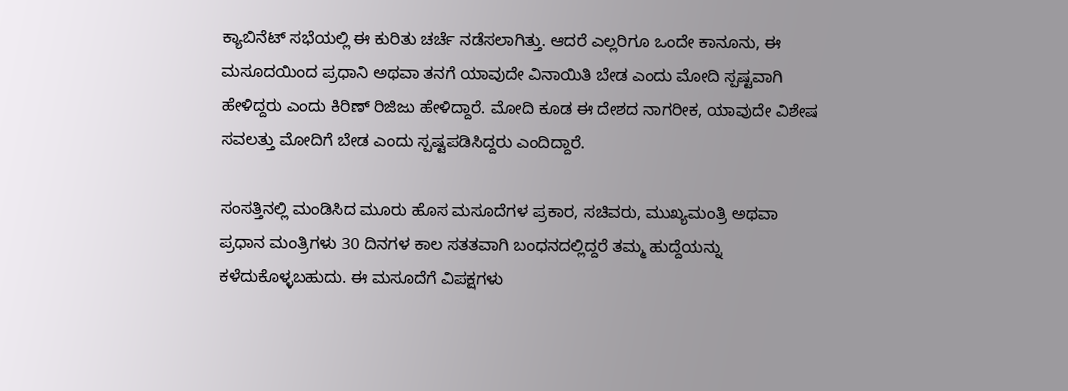ಕ್ಯಾಬಿನೆಟ್ ಸಭೆಯಲ್ಲಿ ಈ ಕುರಿತು ಚರ್ಚೆ ನಡೆಸಲಾಗಿತ್ತು. ಆದರೆ ಎಲ್ಲರಿಗೂ ಒಂದೇ ಕಾನೂನು, ಈ ಮಸೂದಯಿಂದ ಪ್ರಧಾನಿ ಅಥವಾ ತನಗೆ ಯಾವುದೇ ವಿನಾಯಿತಿ ಬೇಡ ಎಂದು ಮೋದಿ ಸ್ಪಷ್ಟವಾಗಿ ಹೇಳಿದ್ದರು ಎಂದು ಕಿರಿಣ್ ರಿಜಿಜು ಹೇಳಿದ್ದಾರೆ. ಮೋದಿ ಕೂಡ ಈ ದೇಶದ ನಾಗರೀಕ, ಯಾವುದೇ ವಿಶೇಷ ಸವಲತ್ತು ಮೋದಿಗೆ ಬೇಡ ಎಂದು ಸ್ಪಷ್ಟಪಡಿಸಿದ್ದರು ಎಂದಿದ್ದಾರೆ.

ಸಂಸತ್ತಿನಲ್ಲಿ ಮಂಡಿಸಿದ ಮೂರು ಹೊಸ ಮಸೂದೆಗಳ ಪ್ರಕಾರ, ಸಚಿವರು, ಮುಖ್ಯಮಂತ್ರಿ ಅಥವಾ ಪ್ರಧಾನ ಮಂತ್ರಿಗಳು 30 ದಿನಗಳ ಕಾಲ ಸತತವಾಗಿ ಬಂಧನದಲ್ಲಿದ್ದರೆ ತಮ್ಮ ಹುದ್ದೆಯನ್ನು ಕಳೆದುಕೊಳ್ಳಬಹುದು. ಈ ಮಸೂದೆಗೆ ವಿಪಕ್ಷಗಳು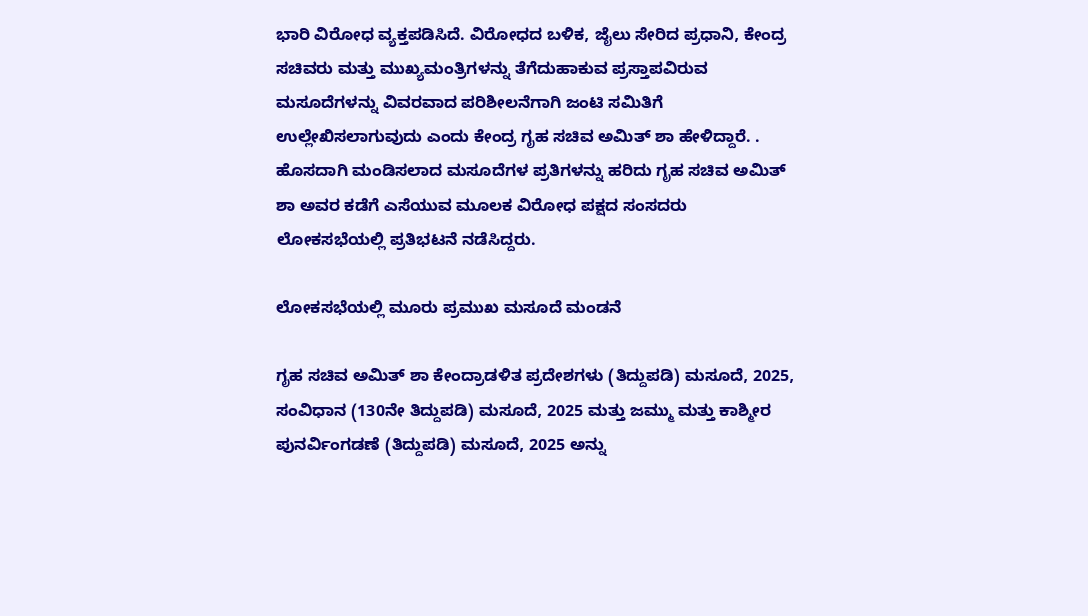ಭಾರಿ ವಿರೋಧ ವ್ಯಕ್ತಪಡಿಸಿದೆ. ವಿರೋಧದ ಬಳಿಕ, ಜೈಲು ಸೇರಿದ ಪ್ರಧಾನಿ, ಕೇಂದ್ರ ಸಚಿವರು ಮತ್ತು ಮುಖ್ಯಮಂತ್ರಿಗಳನ್ನು ತೆಗೆದುಹಾಕುವ ಪ್ರಸ್ತಾಪವಿರುವ ಮಸೂದೆಗಳನ್ನು ವಿವರವಾದ ಪರಿಶೀಲನೆಗಾಗಿ ಜಂಟಿ ಸಮಿತಿಗೆ ಉಲ್ಲೇಖಿಸಲಾಗುವುದು ಎಂದು ಕೇಂದ್ರ ಗೃಹ ಸಚಿವ ಅಮಿತ್ ಶಾ ಹೇಳಿದ್ದಾರೆ. . ಹೊಸದಾಗಿ ಮಂಡಿಸಲಾದ ಮಸೂದೆಗಳ ಪ್ರತಿಗಳನ್ನು ಹರಿದು ಗೃಹ ಸಚಿವ ಅಮಿತ್ ಶಾ ಅವರ ಕಡೆಗೆ ಎಸೆಯುವ ಮೂಲಕ ವಿರೋಧ ಪಕ್ಷದ ಸಂಸದರು ಲೋಕಸಭೆಯಲ್ಲಿ ಪ್ರತಿಭಟನೆ ನಡೆಸಿದ್ದರು.

ಲೋಕಸಭೆಯಲ್ಲಿ ಮೂರು ಪ್ರಮುಖ ಮಸೂದೆ ಮಂಡನೆ

ಗೃಹ ಸಚಿವ ಅಮಿತ್ ಶಾ ಕೇಂದ್ರಾಡಳಿತ ಪ್ರದೇಶಗಳು (ತಿದ್ದುಪಡಿ) ಮಸೂದೆ, 2025, ಸಂವಿಧಾನ (130ನೇ ತಿದ್ದುಪಡಿ) ಮಸೂದೆ, 2025 ಮತ್ತು ಜಮ್ಮು ಮತ್ತು ಕಾಶ್ಮೀರ ಪುನರ್ವಿಂಗಡಣೆ (ತಿದ್ದುಪಡಿ) ಮಸೂದೆ, 2025 ಅನ್ನು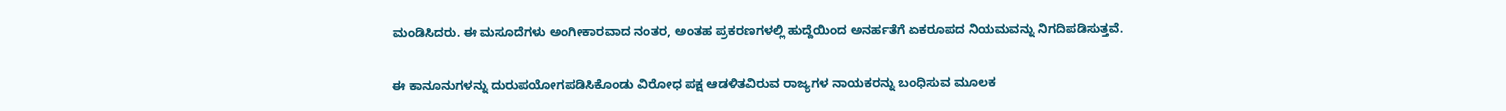ಮಂಡಿಸಿದರು. ಈ ಮಸೂದೆಗಳು ಅಂಗೀಕಾರವಾದ ನಂತರ, ಅಂತಹ ಪ್ರಕರಣಗಳಲ್ಲಿ ಹುದ್ದೆಯಿಂದ ಅನರ್ಹತೆಗೆ ಏಕರೂಪದ ನಿಯಮವನ್ನು ನಿಗದಿಪಡಿಸುತ್ತವೆ.

ಈ ಕಾನೂನುಗಳನ್ನು ದುರುಪಯೋಗಪಡಿಸಿಕೊಂಡು ವಿರೋಧ ಪಕ್ಷ ಆಡಳಿತವಿರುವ ರಾಜ್ಯಗಳ ನಾಯಕರನ್ನು ಬಂಧಿಸುವ ಮೂಲಕ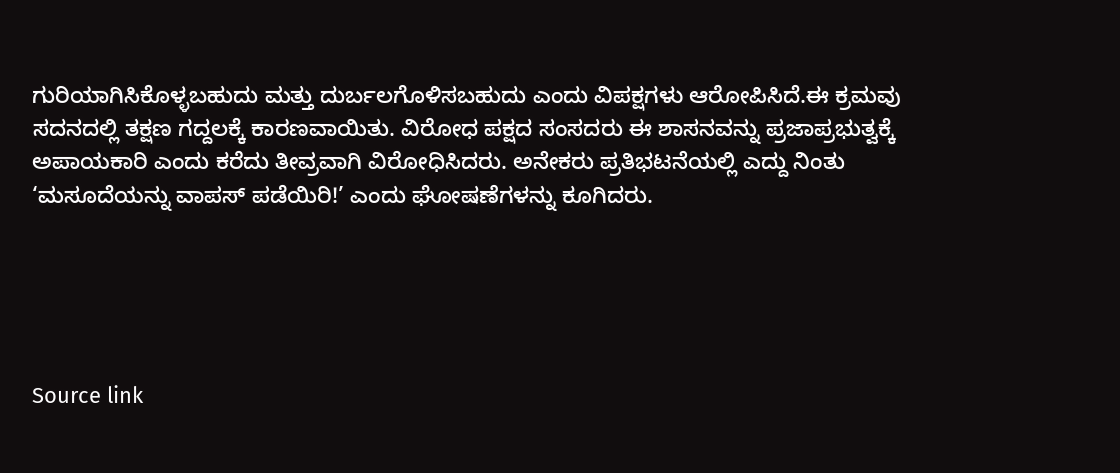ಗುರಿಯಾಗಿಸಿಕೊಳ್ಳಬಹುದು ಮತ್ತು ದುರ್ಬಲಗೊಳಿಸಬಹುದು ಎಂದು ವಿಪಕ್ಷಗಳು ಆರೋಪಿಸಿದೆ.ಈ ಕ್ರಮವು ಸದನದಲ್ಲಿ ತಕ್ಷಣ ಗದ್ದಲಕ್ಕೆ ಕಾರಣವಾಯಿತು. ವಿರೋಧ ಪಕ್ಷದ ಸಂಸದರು ಈ ಶಾಸನವನ್ನು ಪ್ರಜಾಪ್ರಭುತ್ವಕ್ಕೆ ಅಪಾಯಕಾರಿ ಎಂದು ಕರೆದು ತೀವ್ರವಾಗಿ ವಿರೋಧಿಸಿದರು. ಅನೇಕರು ಪ್ರತಿಭಟನೆಯಲ್ಲಿ ಎದ್ದು ನಿಂತು ‘ಮಸೂದೆಯನ್ನು ವಾಪಸ್ ಪಡೆಯಿರಿ!’ ಎಂದು ಘೋಷಣೆಗಳನ್ನು ಕೂಗಿದರು.





Source link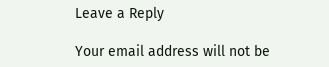Leave a Reply

Your email address will not be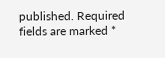published. Required fields are marked *